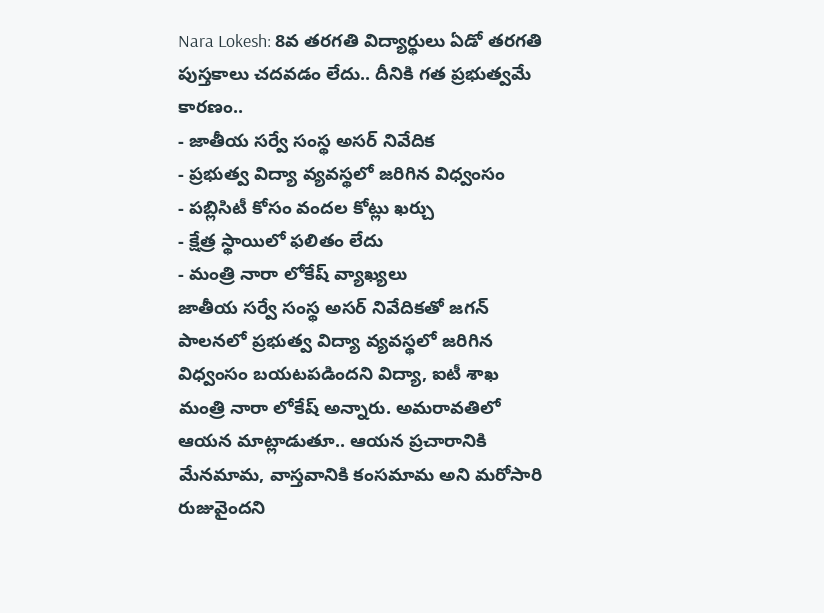Nara Lokesh: 8వ తరగతి విద్యార్థులు ఏడో తరగతి పుస్తకాలు చదవడం లేదు.. దీనికి గత ప్రభుత్వమే కారణం..
- జాతీయ సర్వే సంస్థ అసర్ నివేదిక
- ప్రభుత్వ విద్యా వ్యవస్థలో జరిగిన విధ్వంసం
- పబ్లిసిటీ కోసం వందల కోట్లు ఖర్చు
- క్షేత్ర స్థాయిలో ఫలితం లేదు
- మంత్రి నారా లోకేష్ వ్యాఖ్యలు
జాతీయ సర్వే సంస్థ అసర్ నివేదికతో జగన్ పాలనలో ప్రభుత్వ విద్యా వ్యవస్థలో జరిగిన విధ్వంసం బయటపడిందని విద్యా, ఐటీ శాఖ మంత్రి నారా లోకేష్ అన్నారు. అమరావతిలో ఆయన మాట్లాడుతూ.. ఆయన ప్రచారానికి మేనమామ, వాస్తవానికి కంసమామ అని మరోసారి రుజువైందని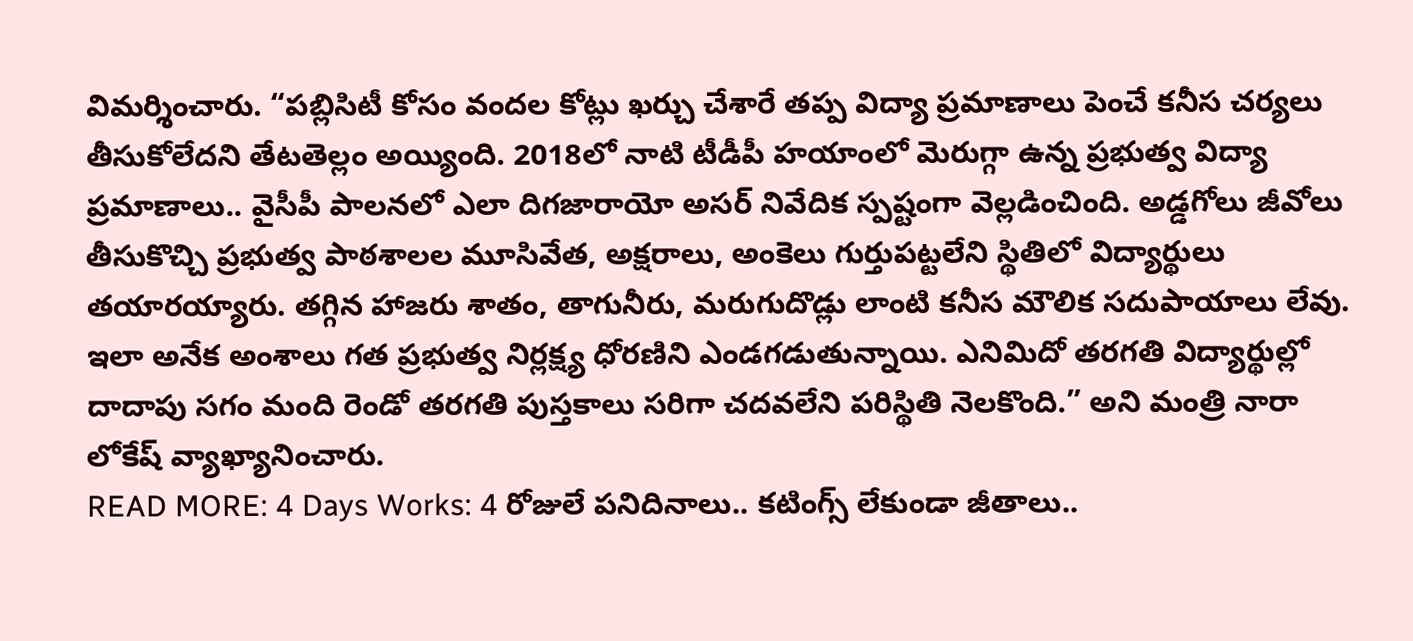విమర్శించారు. “పబ్లిసిటీ కోసం వందల కోట్లు ఖర్చు చేశారే తప్ప విద్యా ప్రమాణాలు పెంచే కనీస చర్యలు తీసుకోలేదని తేటతెల్లం అయ్యింది. 2018లో నాటి టీడీపీ హయాంలో మెరుగ్గా ఉన్న ప్రభుత్వ విద్యా ప్రమాణాలు.. వైసీపీ పాలనలో ఎలా దిగజారాయో అసర్ నివేదిక స్పష్టంగా వెల్లడించింది. అడ్డగోలు జీవోలు తీసుకొచ్చి ప్రభుత్వ పాఠశాలల మూసివేత, అక్షరాలు, అంకెలు గుర్తుపట్టలేని స్థితిలో విద్యార్థులు తయారయ్యారు. తగ్గిన హాజరు శాతం, తాగునీరు, మరుగుదొడ్లు లాంటి కనీస మౌలిక సదుపాయాలు లేవు. ఇలా అనేక అంశాలు గత ప్రభుత్వ నిర్లక్ష్య ధోరణిని ఎండగడుతున్నాయి. ఎనిమిదో తరగతి విద్యార్థుల్లో దాదాపు సగం మంది రెండో తరగతి పుస్తకాలు సరిగా చదవలేని పరిస్థితి నెలకొంది.” అని మంత్రి నారా లోకేష్ వ్యాఖ్యానించారు.
READ MORE: 4 Days Works: 4 రోజులే పనిదినాలు.. కటింగ్స్ లేకుండా జీతాలు..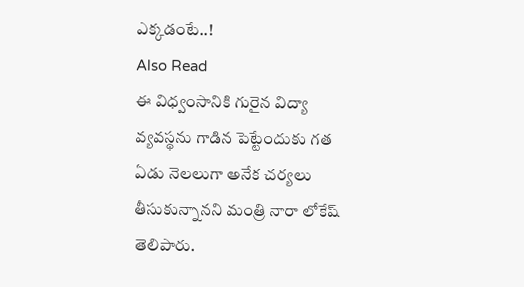ఎక్కడంటే..!
Also Read
ఈ విధ్వంసానికి గురైన విద్యా వ్యవస్థను గాడిన పెట్టేందుకు గత ఏడు నెలలుగా అనేక చర్యలు తీసుకున్నానని మంత్రి నారా లోకేష్ తెలిపారు.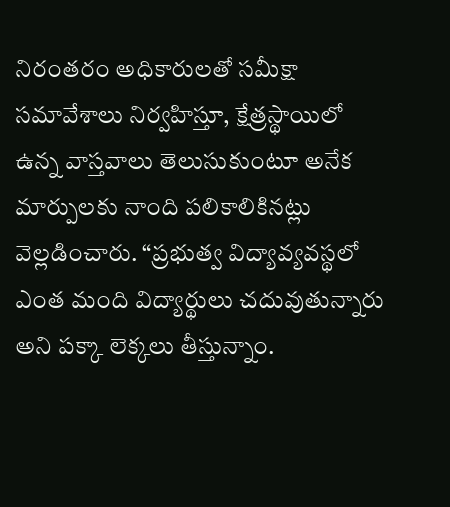నిరంతరం అధికారులతో సమీక్షా సమావేశాలు నిర్వహిస్తూ, క్షేత్రస్థాయిలో ఉన్న వాస్తవాలు తెలుసుకుంటూ అనేక మార్పులకు నాంది పలికాలికినట్లు వెల్లడించారు. “ప్రభుత్వ విద్యావ్యవస్థలో ఎంత మంది విద్యార్థులు చదువుతున్నారు అని పక్కా లెక్కలు తీస్తున్నాం.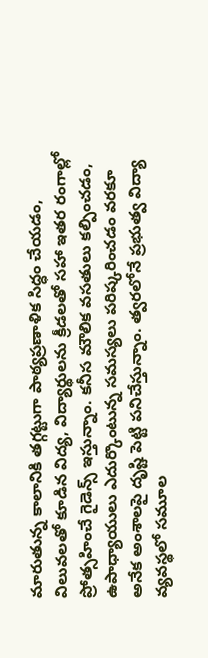మారుతున్న కాలానికి తగ్గట్టుగా పాఠ్యప్రణాళిక సిద్ధం చేయడం, విలువలతో కూడిన విద్య, విద్యార్థులను క్రీడలతో సహా ఇతర రంగాల్లో ప్రోత్సహించే గైడెన్స్ ఇస్తున్నాం. కనీస మౌలిక వసతులు కల్పించడం, ఉపాధ్యాయులు ఎదుర్కొంటున్న సమస్యలు పరిష్కరించడం వరకూ అనేక అంశాలపై దృష్టి పెట్టి పనిచేస్తున్నాం. త్వరలోనే ప్రభుత్వ విద్యా వ్యవస్థలో సమూల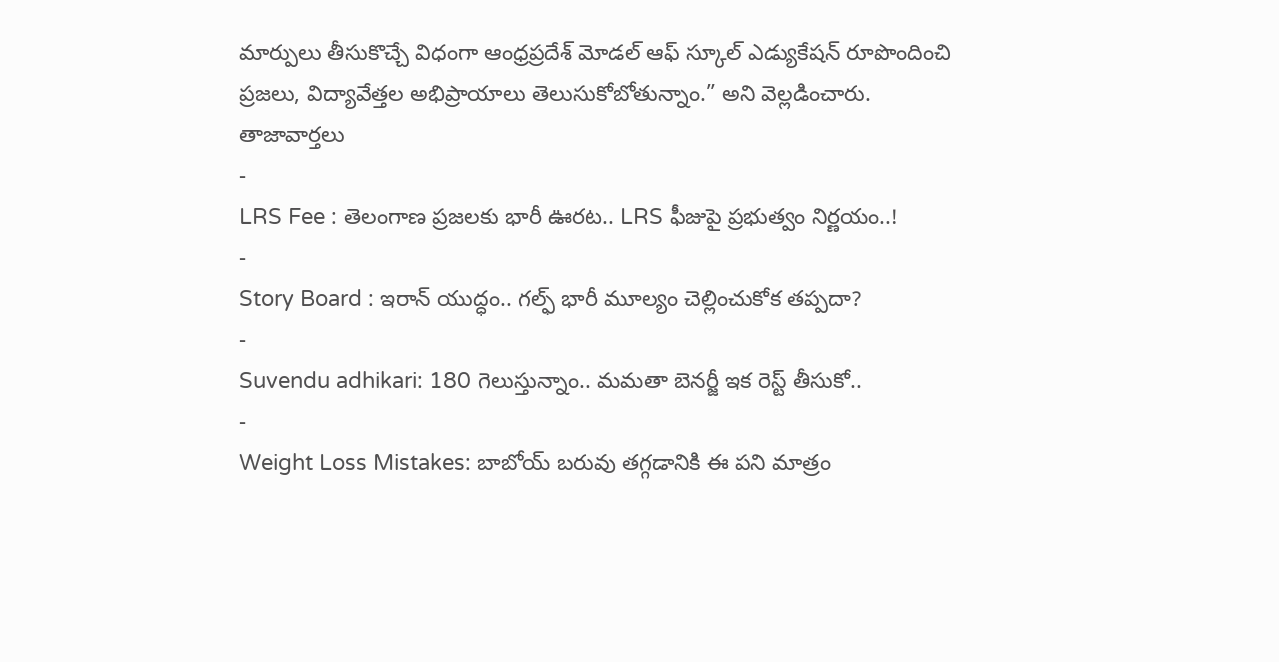మార్పులు తీసుకొచ్చే విధంగా ఆంధ్రప్రదేశ్ మోడల్ ఆఫ్ స్కూల్ ఎడ్యుకేషన్ రూపొందించి ప్రజలు, విద్యావేత్తల అభిప్రాయాలు తెలుసుకోబోతున్నాం.” అని వెల్లడించారు.
తాజావార్తలు
-
LRS Fee : తెలంగాణ ప్రజలకు భారీ ఊరట.. LRS ఫీజుపై ప్రభుత్వం నిర్ణయం..!
-
Story Board : ఇరాన్ యుద్ధం.. గల్ఫ్ భారీ మూల్యం చెల్లించుకోక తప్పదా?
-
Suvendu adhikari: 180 గెలుస్తున్నాం.. మమతా బెనర్జీ ఇక రెస్ట్ తీసుకో..
-
Weight Loss Mistakes: బాబోయ్ బరువు తగ్గడానికి ఈ పని మాత్రం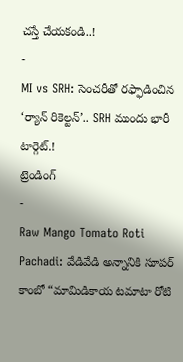చస్తే చేయకండి..!
-
MI vs SRH: సెంచరీతో రఫ్ఫాడించిన ‘ర్యాన్ రికెల్టన్’.. SRH ముందు భారీ టార్గెట్.!
ట్రెండింగ్
-
Raw Mango Tomato Roti Pachadi: వేడివేడి అన్నానికి సూపర్ కాంబో “మామిడికాయ టమాటా రోటి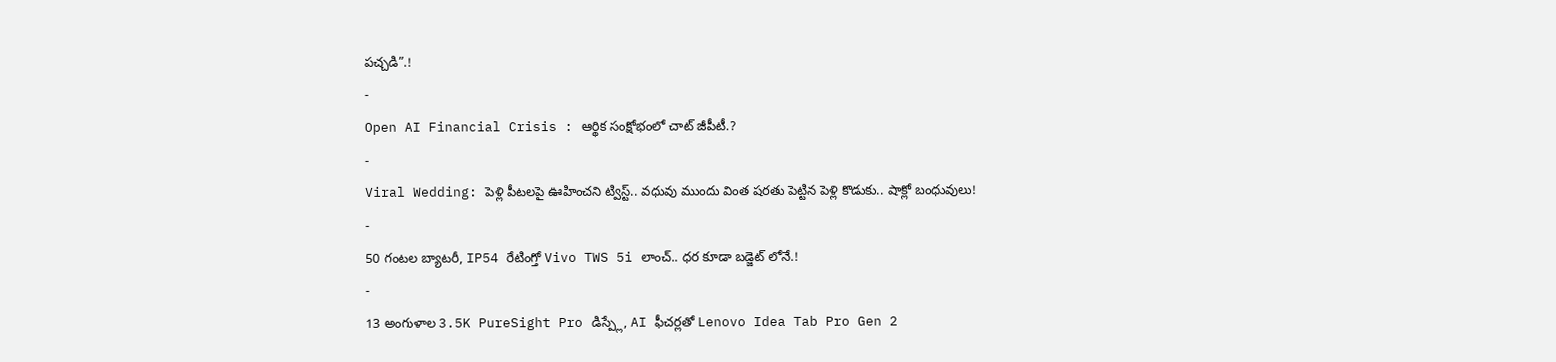పచ్చడి”.!
-
Open AI Financial Crisis : ఆర్థిక సంక్షోభంలో చాట్ జీపీటీ.?
-
Viral Wedding: పెళ్లి పీటలపై ఊహించని ట్విస్ట్.. వధువు ముందు వింత షరతు పెట్టిన పెళ్లి కొడుకు.. షాక్లో బంధువులు!
-
50 గంటల బ్యాటరీ, IP54 రేటింగ్తో Vivo TWS 5i లాంచ్.. ధర కూడా బడ్జెట్ లోనే.!
-
13 అంగుళాల 3.5K PureSight Pro డిస్ప్లే, AI ఫీచర్లతో Lenovo Idea Tab Pro Gen 2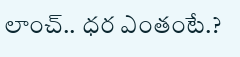లాంచ్.. ధర ఎంతంటే.?